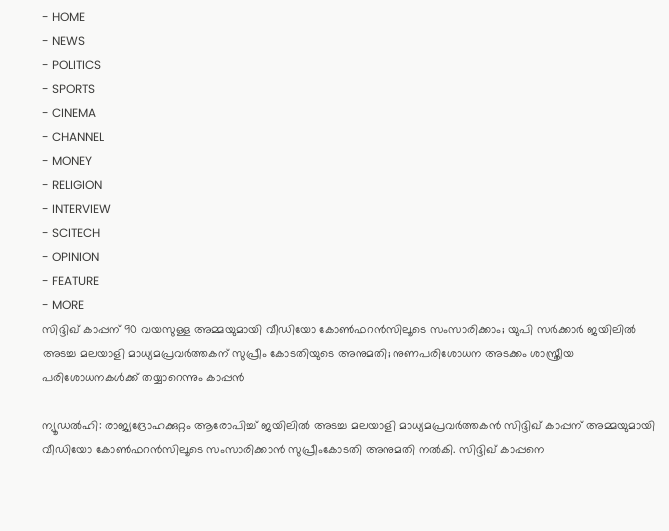- HOME
- NEWS
- POLITICS
- SPORTS
- CINEMA
- CHANNEL
- MONEY
- RELIGION
- INTERVIEW
- SCITECH
- OPINION
- FEATURE
- MORE
സിദ്ദിഖ് കാപ്പന് 90 വയസുള്ള അമ്മയുമായി വീഡിയോ കോൺഫറൻസിലൂടെ സംസാരിക്കാം; യുപി സർക്കാർ ജയിലിൽ അടച്ച മലയാളി മാധ്യമപ്രവർത്തകന് സുപ്രീം കോടതിയുടെ അനുമതി; നുണപരിശോധന അടക്കം ശാസ്ത്രീയ പരിശോധനകൾക്ക് തയ്യാറെന്നും കാപ്പൻ

ന്യൂഡൽഹി: രാജ്യദ്രോഹക്കുറ്റം ആരോപിച്ച് ജയിലിൽ അടച്ച മലയാളി മാധ്യമപ്രവർത്തകൻ സിദ്ദിഖ് കാപ്പന് അമ്മയുമായി വീഡിയോ കോൺഫറൻസിലൂടെ സംസാരിക്കാൻ സുപ്രീംകോടതി അനുമതി നൽകി. സിദ്ദിഖ് കാപ്പനെ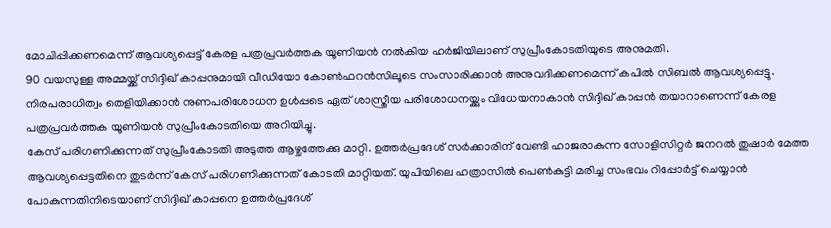മോചിപ്പിക്കണമെന്ന് ആവശ്യപ്പെട്ട് കേരള പത്രപ്രവർത്തക യൂണിയൻ നൽകിയ ഹർജിയിലാണ് സുപ്രീംകോടതിയുടെ അനുമതി.
90 വയസുള്ള അമ്മയ്ക്ക് സിദ്ദിഖ് കാപ്പനുമായി വീഡിയോ കോൺഫറൻസിലൂടെ സംസാരിക്കാൻ അനുവദിക്കണമെന്ന് കപിൽ സിബൽ ആവശ്യപ്പെട്ടു. നിരപരാധിത്വം തെളിയിക്കാൻ നുണപരിശോധന ഉൾപ്പടെ ഏത് ശാസ്ത്രീയ പരിശോധനയ്ക്കും വിധേയനാകാൻ സിദ്ദിഖ് കാപ്പൻ തയാറാണെന്ന് കേരള പത്രപ്രവർത്തക യൂണിയൻ സുപ്രീംകോടതിയെ അറിയിച്ചു.
കേസ് പരിഗണിക്കുന്നത് സുപ്രീംകോടതി അടുത്ത ആഴ്ചത്തേക്കു മാറ്റി. ഉത്തർപ്രദേശ് സർക്കാരിന് വേണ്ടി ഹാജരാകുന്ന സോളിസിറ്റർ ജനറൽ തുഷാർ മേത്ത ആവശ്യപ്പെട്ടതിനെ തുടർന്ന് കേസ് പരിഗണിക്കുന്നത് കോടതി മാറ്റിയത്. യുപിയിലെ ഹത്രാസിൽ പെൺകുട്ടി മരിച്ച സംഭവം റിപ്പോർട്ട് ചെയ്യാൻ പോകുന്നതിനിടെയാണ് സിദ്ദിഖ് കാപ്പനെ ഉത്തർപ്രദേശ്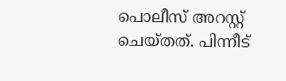പൊലീസ് അറസ്റ്റ് ചെയ്തത്. പിന്നീട്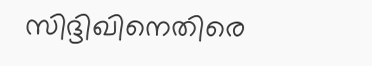സിദ്ദിഖിനെതിരെ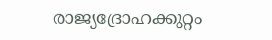രാജ്യദ്രോഹക്കുറ്റം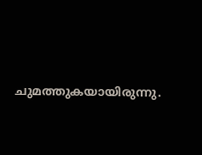ചുമത്തുകയായിരുന്നു.